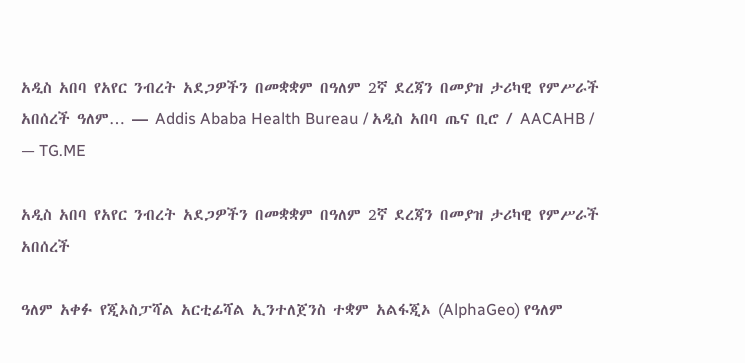አዲስ አበባ የአየር ንብረት አደጋዎችን በመቋቋም በዓለም 2ኛ ደረጃን በመያዝ ታሪካዊ የምሥራች አበሰረች ዓለም… — Addis Ababa Health Bureau / አዲስ አበባ ጤና ቢሮ / AACAHB / — TG.ME

አዲስ አበባ የአየር ንብረት አደጋዎችን በመቋቋም በዓለም 2ኛ ደረጃን በመያዝ ታሪካዊ የምሥራች አበሰረች

ዓለም አቀፉ የጂኦስፓሻል አርቲፊሻል ኢንተለጀንስ ተቋም አልፋጂኦ (AlphaGeo) የዓለም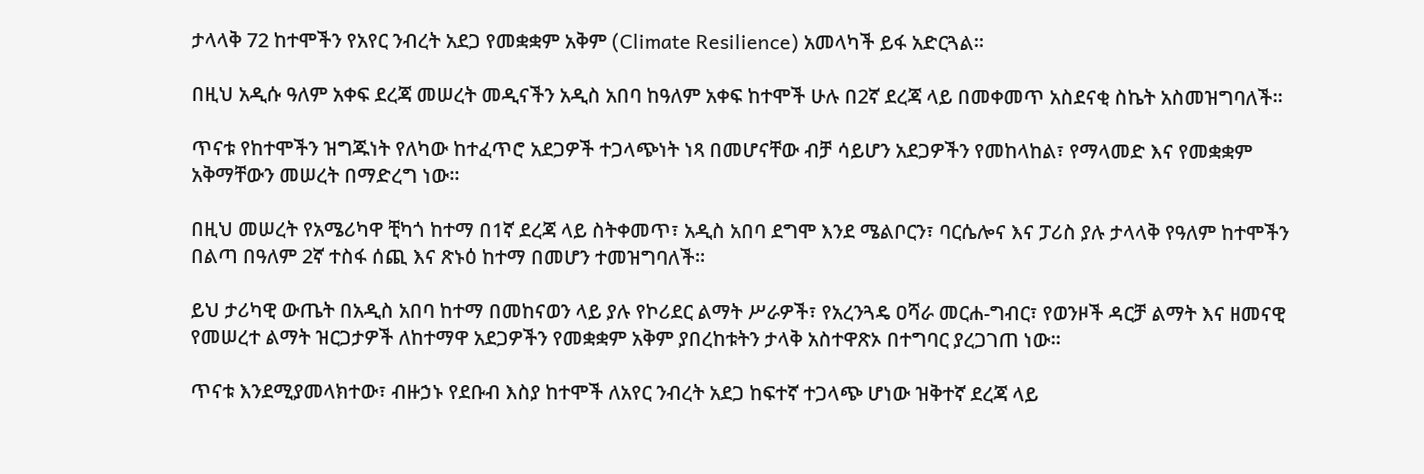ታላላቅ 72 ከተሞችን የአየር ንብረት አደጋ የመቋቋም አቅም (Climate Resilience) አመላካች ይፋ አድርጓል።

በዚህ አዲሱ ዓለም አቀፍ ደረጃ መሠረት መዲናችን አዲስ አበባ ከዓለም አቀፍ ከተሞች ሁሉ በ2ኛ ደረጃ ላይ በመቀመጥ አስደናቂ ስኬት አስመዝግባለች።

ጥናቱ የከተሞችን ዝግጁነት የለካው ከተፈጥሮ አደጋዎች ተጋላጭነት ነጻ በመሆናቸው ብቻ ሳይሆን አደጋዎችን የመከላከል፣ የማላመድ እና የመቋቋም አቅማቸውን መሠረት በማድረግ ነው።

በዚህ መሠረት የአሜሪካዋ ቺካጎ ከተማ በ1ኛ ደረጃ ላይ ስትቀመጥ፣ አዲስ አበባ ደግሞ እንደ ሜልቦርን፣ ባርሴሎና እና ፓሪስ ያሉ ታላላቅ የዓለም ከተሞችን በልጣ በዓለም 2ኛ ተስፋ ሰጪ እና ጽኑዕ ከተማ በመሆን ተመዝግባለች።

ይህ ታሪካዊ ውጤት በአዲስ አበባ ከተማ በመከናወን ላይ ያሉ የኮሪደር ልማት ሥራዎች፣ የአረንጓዴ ዐሻራ መርሐ-ግብር፣ የወንዞች ዳርቻ ልማት እና ዘመናዊ የመሠረተ ልማት ዝርጋታዎች ለከተማዋ አደጋዎችን የመቋቋም አቅም ያበረከቱትን ታላቅ አስተዋጽኦ በተግባር ያረጋገጠ ነው።

ጥናቱ እንደሚያመላክተው፣ ብዙኃኑ የደቡብ እስያ ከተሞች ለአየር ንብረት አደጋ ከፍተኛ ተጋላጭ ሆነው ዝቅተኛ ደረጃ ላይ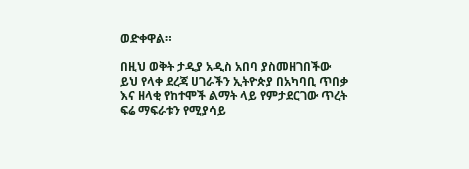ወድቀዋል።

በዚህ ወቅት ታዲያ አዲስ አበባ ያስመዘገበችው ይህ የላቀ ደረጃ ሀገራችን ኢትዮጵያ በአካባቢ ጥበቃ እና ዘላቂ የከተሞች ልማት ላይ የምታደርገው ጥረት ፍሬ ማፍራቱን የሚያሳይ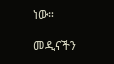ነው።

መዲናችን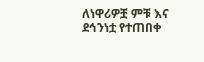ለነዋሪዎቿ ምቹ እና ደኅንነቷ የተጠበቀ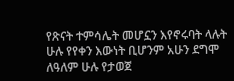የጽናት ተምሳሌት መሆኗን እየኖሩባት ላሉት ሁሉ የየቀን እውነት ቢሆንም አሁን ደግሞ ለዓለም ሁሉ የታወጀ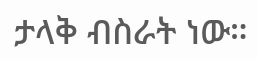ታላቅ ብስራት ነው።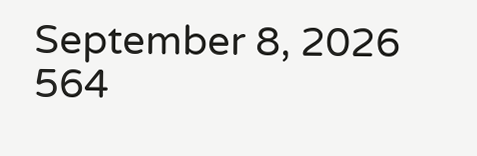September 8, 2026 564